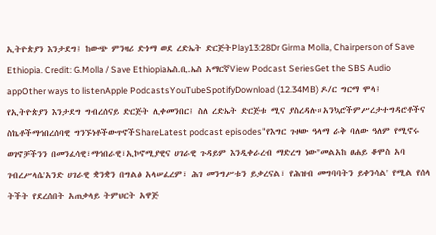ኢትዮጵያን እንታደግ፤ ከውጭ ምንዛሪ ድጎማ ወደ ረድኤት ድርጅትPlay13:28Dr Girma Molla, Chairperson of Save Ethiopia. Credit: G.Molla / Save Ethiopiaኤስ.ቢ.ኤስ አማርኛView Podcast SeriesGet the SBS Audio appOther ways to listenApple PodcastsYouTubeSpotifyDownload (12.34MB) ዶ/ር ግርማ ሞላ፤ የኢትዮጵያን እንታደግ ግብረሰናይ ድርጅት ሊቀመንበር፤ ስለ ረድኤት ድርጅቱ ሚና ያስረዳሉ።አንኳሮችምሥረታተግዳሮቶችና ስኬቶችማኅበረሰባዊ ግንኙነቶችውጥኖችShareLatest podcast episodes"የእግር ጉዞው ዓላማ ራቅ ባለው ዓለም የሚኖሩ ወገኖቻችንን በመንፈሳዊ፣ማኅበራዊ፣ኢኮኖሚያዊና ሀገራዊ ጉዳይም እንዲቀራረብ ማድረግ ነው"መልአከ ፀሐይ ቆሞስ አባ ገብረሥላሴ'አንድ ሀገራዊ ቋንቋን በግልፅ አላሠፈረም፣ ሕገ መንግሥቱን ይቃረናል፣ የሕዝብ መግባባትን ይቀንሳል' የሚል የሰላ ትችት የደረሰበት አጠቃላይ ትምህርት አዋጅ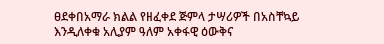ፀደቀበአማራ ክልል የዘፈቀደ ጅምላ ታሣሪዎች በአስቸኳይ እንዲለቀቁ አሊያም ዓለም አቀፋዊ ዕውቅና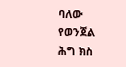ባለው የወንጀል ሕግ ክስ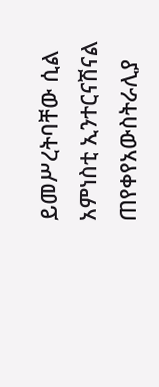ይመሥረትባቸው ሲል አምነስቲ ኢንተርናሽናል ጠየቀየአውስትራሊያ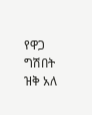የዋጋ ግሽበት ዝቅ አለ